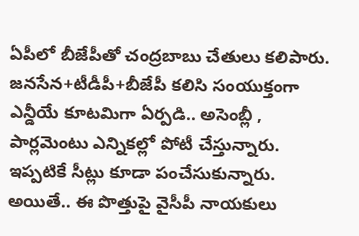ఏపీలో బీజేపీతో చంద్రబాబు చేతులు కలిపారు. జనసేన+టీడీపీ+బీజేపీ కలిసి సంయుక్తంగా ఎన్డీయే కూటమిగా ఏర్పడి.. అసెంబ్లీ , పార్లమెంటు ఎన్నికల్లో పోటీ చేస్తున్నారు. ఇప్పటికే సీట్లు కూడా పంచేసుకున్నారు. అయితే.. ఈ పొత్తుపై వైసీపీ నాయకులు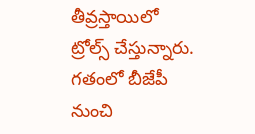తీవ్రస్తాయిలో ట్రోల్స్ చేస్తున్నారు. గతంలో బీజేపీ నుంచి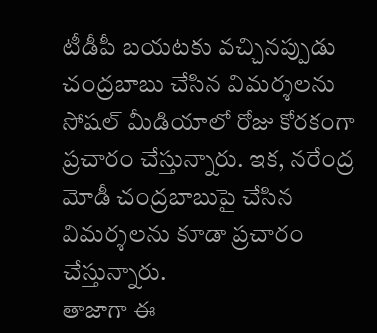టీడీపీ బయటకు వచ్చినప్పుడు చంద్రబాబు చేసిన విమర్శలను సోషల్ మీడియాలో రోజు కోరకంగా ప్రచారం చేస్తున్నారు. ఇక, నరేంద్ర మోడీ చంద్రబాబుపై చేసిన విమర్శలను కూడా ప్రచారం చేస్తున్నారు.
తాజాగా ఈ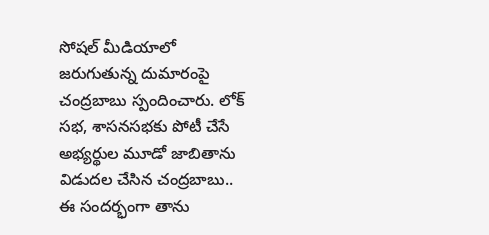సోషల్ మీడియాలో జరుగుతున్న దుమారంపై చంద్రబాబు స్పందించారు. లోక్ సభ, శాసనసభకు పోటీ చేసే అభ్యర్థుల మూడో జాబితాను విడుదల చేసిన చంద్రబాబు.. ఈ సందర్భంగా తాను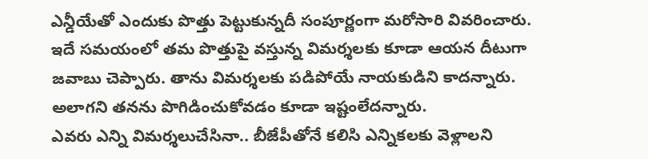ఎన్డీయేతో ఎందుకు పొత్తు పెట్టుకున్నదీ సంపూర్ణంగా మరోసారి వివరించారు. ఇదే సమయంలో తమ పొత్తుపై వస్తున్న విమర్శలకు కూడా ఆయన దీటుగా జవాబు చెప్పారు. తాను విమర్శలకు పడిపోయే నాయకుడిని కాదన్నారు. అలాగని తనను పొగిడించుకోవడం కూడా ఇష్టంలేదన్నారు.
ఎవరు ఎన్ని విమర్శలుచేసినా.. బీజేపీతోనే కలిసి ఎన్నికలకు వెళ్లాలని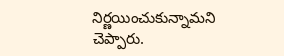నిర్ణయించుకున్నామని చెప్పారు.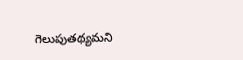గెలుపుతథ్యమని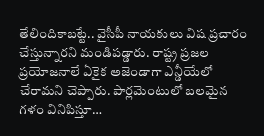తేలిందికాబట్టే.. వైసీపీ నాయకులు విష ప్రచారం చేస్తున్నారని మండిపడ్డారు. రాష్ట్ర ప్రజల ప్రయోజనాలే ఏకైక అజెండాగా ఎన్డీయేలో చేరామని చెప్పారు. పార్లమెంటులో బలమైన గళం వినిపిస్తూ…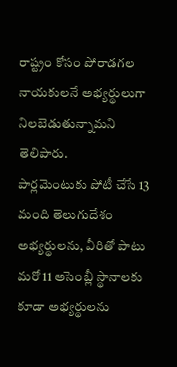రాష్ట్రం కోసం పోరాడగల నాయకులనే అభ్యర్థులుగా నిలబెడుతున్నామని తెలిపారు.
పార్లమెంటుకు పోటీ చేసే 13 మంది తెలుగుదేశం అభ్యర్థులను, వీరితో పాటు మరో 11 అసెంబ్లీ స్థానాలకు కూడా అభ్యర్థులను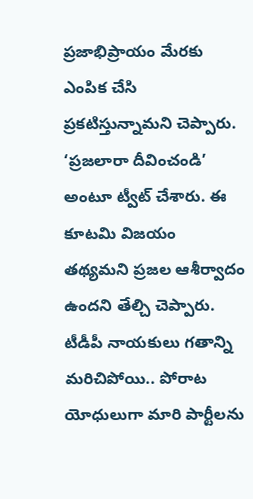ప్రజాభిప్రాయం మేరకు ఎంపిక చేసి ప్రకటిస్తున్నామని చెప్పారు. ‘ప్రజలారా దీవించండి’ అంటూ ట్వీట్ చేశారు. ఈ కూటమి విజయం తథ్యమని ప్రజల ఆశీర్వాదం ఉందని తేల్చి చెప్పారు. టీడీపీ నాయకులు గతాన్ని మరిచిపోయి.. పోరాట యోధులుగా మారి పార్టీలను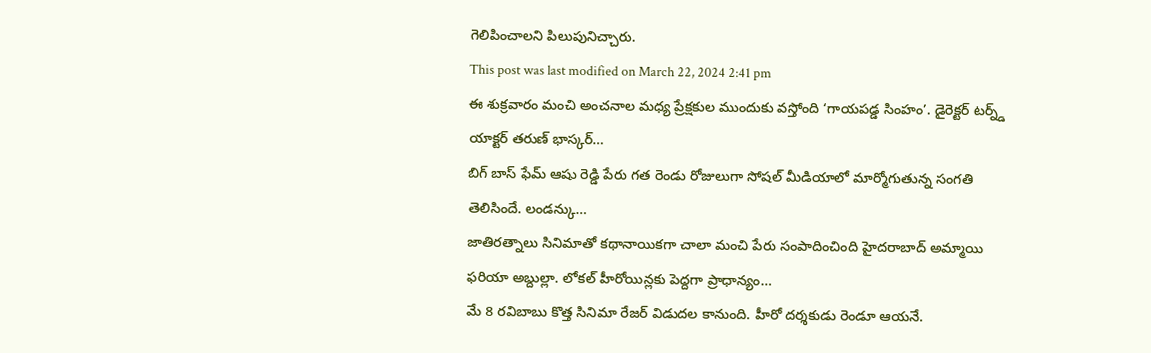గెలిపించాలని పిలుపునిచ్చారు.
This post was last modified on March 22, 2024 2:41 pm
ఈ శుక్రవారం మంచి అంచనాల మధ్య ప్రేక్షకుల ముందుకు వస్తోంది ‘గాయపడ్డ సింహం’. డైరెక్టర్ టర్న్డ్ యాక్టర్ తరుణ్ భాస్కర్…
బిగ్ బాస్ ఫేమ్ ఆషు రెడ్డి పేరు గత రెండు రోజులుగా సోషల్ మీడియాలో మార్మోగుతున్న సంగతి తెలిసిందే. లండన్కు…
జాతిరత్నాలు సినిమాతో కథానాయికగా చాలా మంచి పేరు సంపాదించింది హైదరాబాద్ అమ్మాయి ఫరియా అబ్దుల్లా. లోకల్ హీరోయిన్లకు పెద్దగా ప్రాధాన్యం…
మే 8 రవిబాబు కొత్త సినిమా రేజర్ విడుదల కానుంది. హీరో దర్శకుడు రెండూ ఆయనే.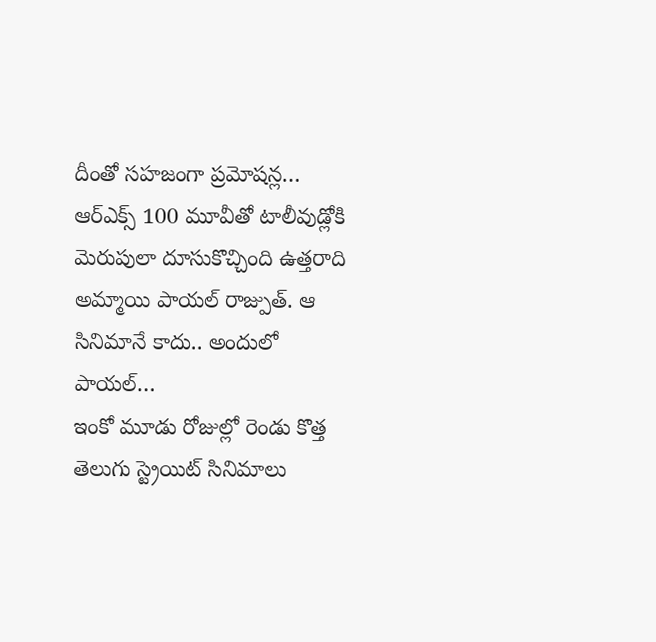దీంతో సహజంగా ప్రమోషన్ల…
ఆర్ఎక్స్ 100 మూవీతో టాలీవుడ్లోకి మెరుపులా దూసుకొచ్చింది ఉత్తరాది అమ్మాయి పాయల్ రాజ్పుత్. ఆ సినిమానే కాదు.. అందులో పాయల్…
ఇంకో మూడు రోజుల్లో రెండు కొత్త తెలుగు స్ట్రెయిట్ సినిమాలు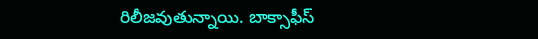రిలీజవుతున్నాయి. బాక్సాఫీస్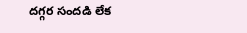దగ్గర సందడి లేక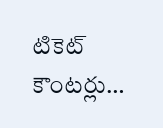టికెట్ కౌంటర్లు…